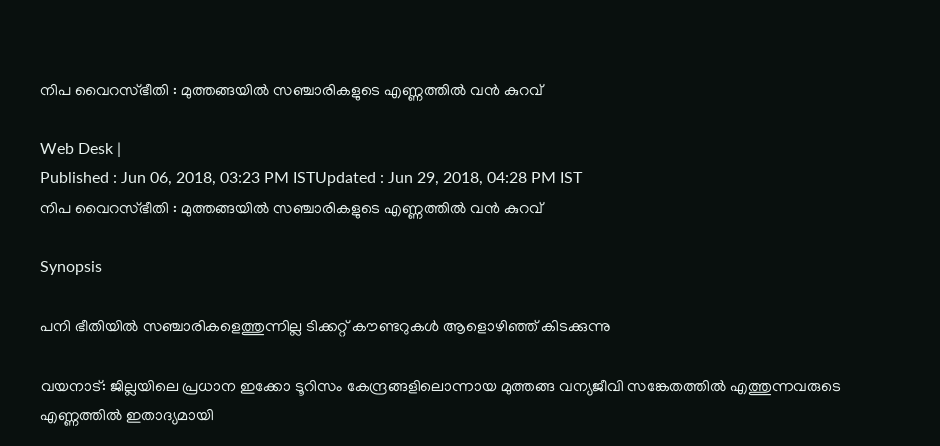നിപ വൈറസ്ഭീതി : മുത്തങ്ങയില്‍ സഞ്ചാരികളുടെ എണ്ണത്തില്‍ വന്‍ കുറവ്

Web Desk |
Published : Jun 06, 2018, 03:23 PM ISTUpdated : Jun 29, 2018, 04:28 PM IST
നിപ വൈറസ്ഭീതി : മുത്തങ്ങയില്‍ സഞ്ചാരികളുടെ എണ്ണത്തില്‍ വന്‍ കുറവ്

Synopsis

പനി ഭീതിയില്‍ സഞ്ചാരികളെത്തുന്നില്ല ടിക്കറ്റ് കൗണ്ടറുകള്‍ ആളൊഴിഞ്ഞ് കിടക്കുന്നു

വയനാട്: ജില്ലയിലെ പ്രധാന ഇക്കോ ടൂറിസം കേന്ദ്രങ്ങളിലൊന്നായ മുത്തങ്ങ വന്യജീവി സങ്കേതത്തില്‍ എത്തുന്നവരുടെ എണ്ണത്തില്‍ ഇതാദ്യമായി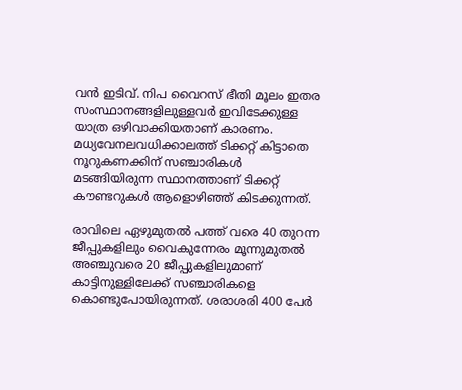വന്‍ ഇടിവ്. നിപ വൈറസ് ഭീതി മൂലം ഇതര സംസ്ഥാനങ്ങളിലുള്ളവര്‍ ഇവിടേക്കുള്ള യാത്ര ഒഴിവാക്കിയതാണ് കാരണം. മധ്യവേനലവധിക്കാലത്ത് ടിക്കറ്റ് കിട്ടാതെ നൂറുകണക്കിന് സഞ്ചാരികള്‍ മടങ്ങിയിരുന്ന സ്ഥാനത്താണ് ടിക്കറ്റ് കൗണ്ടറുകള്‍ ആളൊഴിഞ്ഞ് കിടക്കുന്നത്.

രാവിലെ ഏഴുമുതല്‍ പത്ത് വരെ 40 തുറന്ന ജീപ്പുകളിലും വൈകുന്നേരം മൂന്നുമുതല്‍ അഞ്ചുവരെ 20 ജീപ്പുകളിലുമാണ് കാട്ടിനുള്ളിലേക്ക് സഞ്ചാരികളെ കൊണ്ടുപോയിരുന്നത്. ശരാശരി 400 പേര്‍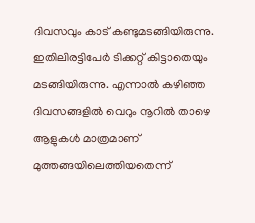ദിവസവും കാട് കണ്ടുമടങ്ങിയിരുന്നു. ഇതിലിരട്ടിപേര്‍ ടിക്കറ്റ് കിട്ടാതെയും മടങ്ങിയിരുന്നു. എന്നാല്‍ കഴിഞ്ഞ ദിവസങ്ങളില്‍ വെറും നൂറില്‍ താഴെ ആളുകള്‍ മാത്രമാണ് മുത്തങ്ങയിലെത്തിയതെന്ന്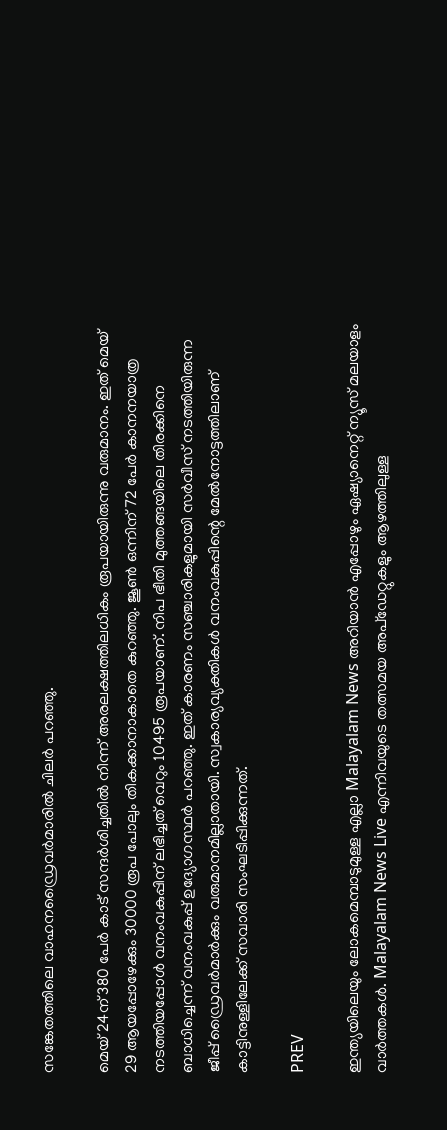സങ്കേതത്തിലെ വാഹനഡ്രൈവര്‍മാരില്‍ ചിലര്‍ പറഞ്ഞു.

മെയ് 24ന് 380 പേര്‍ കാട് സന്ദര്‍ശിച്ചതില്‍ നിന്ന് അരലക്ഷത്തിലധികം രൂപയായിരുന്നു വരുമാനം. ഇത് മെയ് 29 ആയപ്പോഴേക്കും 30000 രൂപ പോലും തികക്കാനാകാതെ കുറഞ്ഞു. ജൂണ്‍ ഒന്നിന് 72 പേര്‍ കാനനയാത്ര നടത്തിയപ്പോള്‍ വനംവകുപ്പിന് ലഭിച്ചത് വെറും 10495 രൂപയാണ്. നിപ ഭീതി മുത്തങ്ങയിലെ തിരക്കിനെ ബാധിച്ചെന്ന് വനംവകുപ്പ് ഉദ്യോഗസ്ഥര്‍ പറഞ്ഞു. ഇത് കാരണം സഞ്ചാരികളുമായി സര്‍വീസ് നടത്തിയിരുന്ന ജീപ്പ് ഡ്രൈവര്‍മാര്‍ക്കും വരുമാനമില്ലാതായി. സ്വകാര്യവ്യക്തികള്‍ വനംവകുപ്പിന്റെ മേല്‍നോട്ടത്തിലാണ് കാട്ടിനുള്ളിലേക്ക് സവാരി സംഘടിപ്പിക്കുന്നത്.

PREV

ഇന്ത്യയിലെയും ലോകമെമ്പാടുമുള്ള എല്ലാ Malayalam News അറിയാൻ എപ്പോഴും ഏഷ്യാനെറ്റ് ന്യൂസ് മലയാളം വാർത്തകൾ. Malayalam News Live എന്നിവയുടെ തത്സമയ അപ്‌ഡേറ്റുകളും ആഴത്തിലുള്ള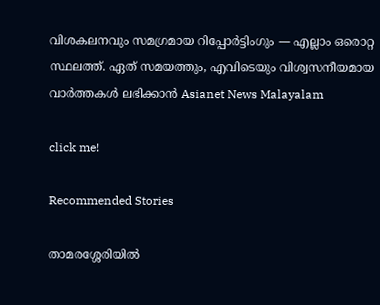വിശകലനവും സമഗ്രമായ റിപ്പോർട്ടിംഗും — എല്ലാം ഒരൊറ്റ സ്ഥലത്ത്. ഏത് സമയത്തും, എവിടെയും വിശ്വസനീയമായ വാർത്തകൾ ലഭിക്കാൻ Asianet News Malayalam

click me!

Recommended Stories

താമരശ്ശേരിയിൽ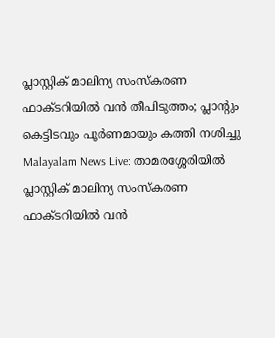പ്ലാസ്റ്റിക് മാലിന്യ സംസ്കരണ ഫാക്ടറിയിൽ വൻ തീപിടുത്തം; പ്ലാന്‍റും കെട്ടിടവും പൂര്‍ണമായും കത്തി നശിച്ചു
Malayalam News Live: താമരശ്ശേരിയിൽ പ്ലാസ്റ്റിക് മാലിന്യ സംസ്കരണ ഫാക്ടറിയിൽ വൻ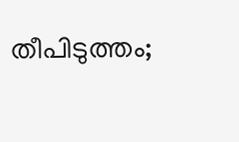തീപിടുത്തം;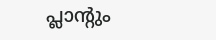പ്ലാന്‍റും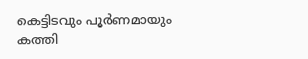കെട്ടിടവും പൂര്‍ണമായും കത്തി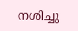നശിച്ചു